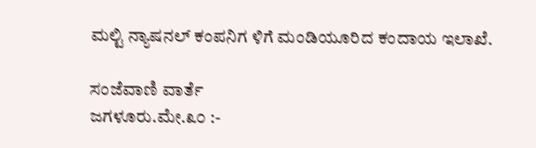ಮಲ್ಟಿ ನ್ಯಾಷನಲ್ ಕಂಪನಿಗ ಳಿಗೆ ಮಂಡಿಯೂರಿದ ಕಂದಾಯ ಇಲಾಖೆ.

ಸಂಜೆವಾಣಿ ವಾರ್ತೆ
ಜಗಳೂರು.ಮೇ.೩೦ :-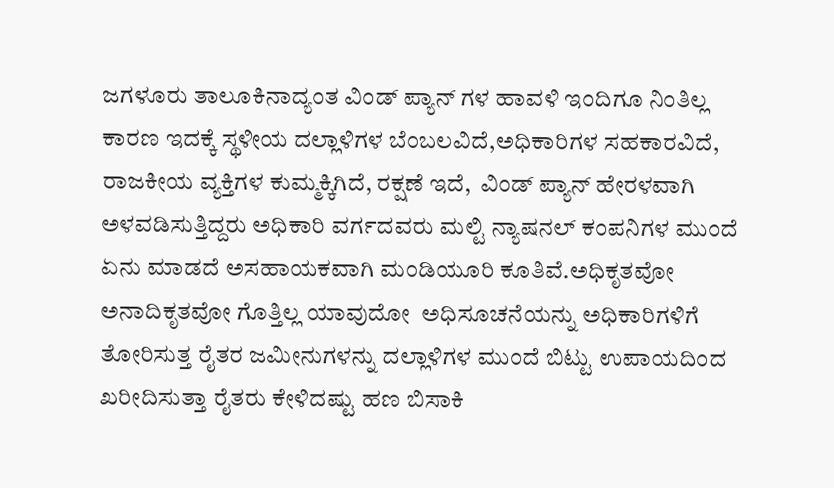ಜಗಳೂರು ತಾಲೂಕಿನಾದ್ಯಂತ ವಿಂಡ್ ಪ್ಯಾನ್ ಗಳ ಹಾವಳಿ ಇಂದಿಗೂ ನಿಂತಿಲ್ಲ ಕಾರಣ ಇದಕ್ಕೆ ಸ್ಥಳೀಯ ದಲ್ಲಾಳಿಗಳ ಬೆಂಬಲವಿದೆ,ಅಧಿಕಾರಿಗಳ ಸಹಕಾರವಿದೆ, ರಾಜಕೀಯ ವ್ಯಕ್ತಿಗಳ ಕುಮ್ಮಕ್ಕಿಗಿದೆ, ರಕ್ಷಣೆ ಇದೆ,  ವಿಂಡ್ ಪ್ಯಾನ್ ಹೇರಳವಾಗಿ ಅಳವಡಿಸುತ್ತಿದ್ದರು ಅಧಿಕಾರಿ ವರ್ಗದವರು ಮಲ್ಟಿ ನ್ಯಾಷನಲ್ ಕಂಪನಿಗಳ ಮುಂದೆ ಏನು ಮಾಡದೆ ಅಸಹಾಯಕವಾಗಿ ಮಂಡಿಯೂರಿ ಕೂತಿವೆ.ಅಧಿಕೃತವೋ ಅನಾದಿಕೃತವೋ ಗೊತ್ತಿಲ್ಲ ಯಾವುದೋ  ಅಧಿಸೂಚನೆಯನ್ನು ಅಧಿಕಾರಿಗಳಿಗೆ ತೋರಿಸುತ್ತ ರೈತರ ಜಮೀನುಗಳನ್ನು ದಲ್ಲಾಳಿಗಳ ಮುಂದೆ ಬಿಟ್ಟು ಉಪಾಯದಿಂದ ಖರೀದಿಸುತ್ತಾ ರೈತರು ಕೇಳಿದಷ್ಟು ಹಣ ಬಿಸಾಕಿ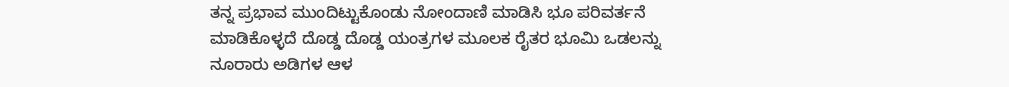ತನ್ನ ಪ್ರಭಾವ ಮುಂದಿಟ್ಟುಕೊಂಡು ನೋಂದಾಣಿ ಮಾಡಿಸಿ ಭೂ ಪರಿವರ್ತನೆ ಮಾಡಿಕೊಳ್ಳದೆ ದೊಡ್ಡ ದೊಡ್ಡ ಯಂತ್ರಗಳ ಮೂಲಕ ರೈತರ ಭೂಮಿ ಒಡಲನ್ನು ನೂರಾರು ಅಡಿಗಳ ಆಳ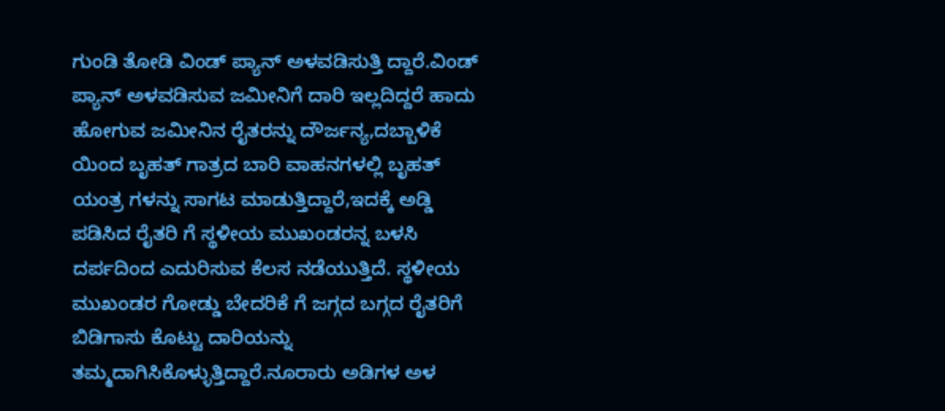ಗುಂಡಿ ತೋಡಿ ವಿಂಡ್ ಪ್ಯಾನ್ ಅಳವಡಿಸುತ್ತಿ ದ್ದಾರೆ.ವಿಂಡ್ ಪ್ಯಾನ್ ಅಳವಡಿಸುವ ಜಮೀನಿಗೆ ದಾರಿ ಇಲ್ಲದಿದ್ದರೆ ಹಾದು ಹೋಗುವ ಜಮೀನಿನ ರೈತರನ್ನು ದೌರ್ಜನ್ಯ,ದಬ್ಬಾಳಿಕೆ ಯಿಂದ ಬೃಹತ್ ಗಾತ್ರದ ಬಾರಿ ವಾಹನಗಳಲ್ಲಿ ಬೃಹತ್ ಯಂತ್ರ ಗಳನ್ನು ಸಾಗಟ ಮಾಡುತ್ತಿದ್ದಾರೆ,ಇದಕ್ಕೆ ಅಡ್ಡಿ ಪಡಿಸಿದ ರೈತರಿ ಗೆ ಸ್ಥಳೀಯ ಮುಖಂಡರನ್ನ ಬಳಸಿ ದರ್ಪದಿಂದ ಎದುರಿಸುವ ಕೆಲಸ ನಡೆಯುತ್ತಿದೆ. ಸ್ಥಳೀಯ ಮುಖಂಡರ ಗೋಡ್ಡು ಬೇದರಿಕೆ ಗೆ ಜಗ್ಗದ ಬಗ್ಗದ ರೈತರಿಗೆ ಬಿಡಿಗಾಸು ಕೊಟ್ಟು ದಾರಿಯನ್ನು ತಮ್ಮದಾಗಿಸಿಕೊಳ್ಳುತ್ತಿದ್ದಾರೆ.ನೂರಾರು ಅಡಿಗಳ ಅಳ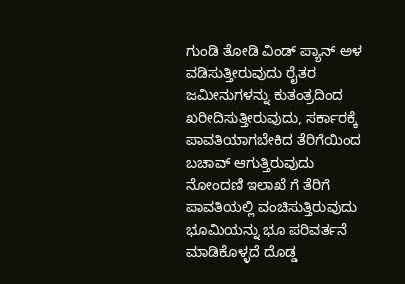ಗುಂಡಿ ತೋಡಿ ವಿಂಡ್ ಪ್ಯಾನ್ ಅಳ ವಡಿಸುತ್ತೀರುವುದು ರೈತರ ಜಮೀನುಗಳನ್ನು‌ ಕುತಂತ್ರದಿಂದ ಖರೀದಿಸುತ್ತೀರುವುದು, ಸರ್ಕಾರಕ್ಕೆ ಪಾವತಿಯಾಗಬೇಕಿದ ತೆರಿಗೆಯಿಂದ ಬಚಾವ್ ಆಗುತ್ತಿರುವುದು ನೋಂದಣಿ ಇಲಾಖೆ ಗೆ ತೆರಿಗೆ ಪಾವತಿಯಲ್ಲಿ ವಂಚಿಸುತ್ತಿರುವುದು ಭೂಮಿಯನ್ನು ಭೂ ಪರಿವರ್ತನೆ ಮಾಡಿಕೊಳ್ಳ‍ದೆ ದೊಡ್ಡ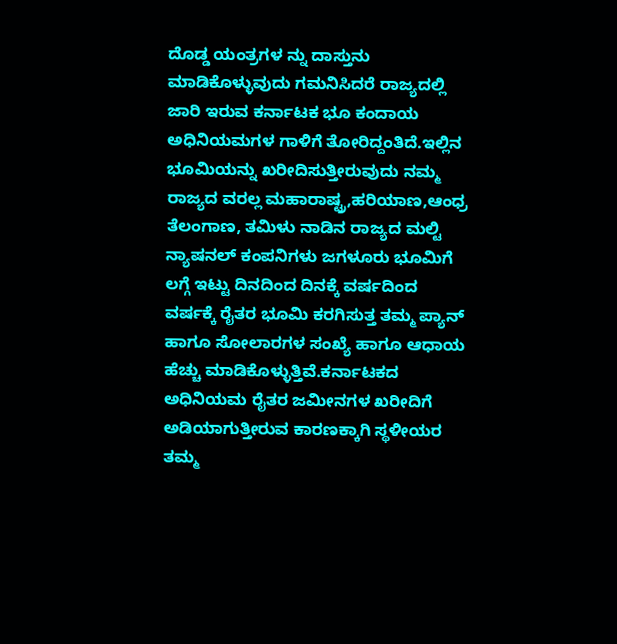ದೊಡ್ಡ ಯಂತ್ರಗಳ ನ್ನು ದಾಸ್ತುನು ಮಾಡಿಕೊಳ್ಳುವುದು ಗಮನಿಸಿದರೆ ರಾಜ್ಯದಲ್ಲಿ ಜಾರಿ ಇರುವ ಕರ್ನಾಟಕ ಭೂ ಕಂದಾಯ ಅಧಿನಿಯಮಗಳ ಗಾಳಿಗೆ ತೋರಿದ್ದಂತಿದೆ.ಇಲ್ಲಿನ ಭೂಮಿಯನ್ನು ಖರೀದಿಸುತ್ತೀರುವುದು ನಮ್ಮ ರಾಜ್ಯದ ವರಲ್ಲ ಮಹಾರಾಷ್ಟ್ರ,ಹರಿಯಾಣ,ಆಂಧ್ರ ತೆಲಂಗಾಣ, ತಮಿಳು ನಾಡಿನ ರಾಜ್ಯದ ಮಲ್ಟಿ ನ್ಯಾಷನಲ್‌ ಕಂಪನಿಗಳು ಜಗಳೂರು ಭೂಮಿಗೆ ಲಗ್ಗೆ ಇಟ್ಟು ದಿನದಿಂದ ದಿನಕ್ಕೆ ವರ್ಷದಿಂದ ವರ್ಷಕ್ಕೆ ರೈತರ ಭೂಮಿ ಕರಗಿಸುತ್ತ ತಮ್ಮ ಪ್ಯಾನ್ ಹಾಗೂ ಸೋಲಾರಗಳ ಸಂಖ್ಯೆ ಹಾಗೂ ಆಧಾಯ ಹೆಚ್ಚು ಮಾಡಿಕೊಳ್ಳುತ್ತಿವೆ.ಕರ್ನಾಟಕದ ಅಧಿನಿಯಮ ರೈತರ ಜಮೀನಗಳ ಖರೀದಿಗೆ ಅಡಿಯಾಗುತ್ತೀರುವ ಕಾರಣಕ್ಕಾಗಿ ಸ್ಥಳೀಯರ ತಮ್ಮ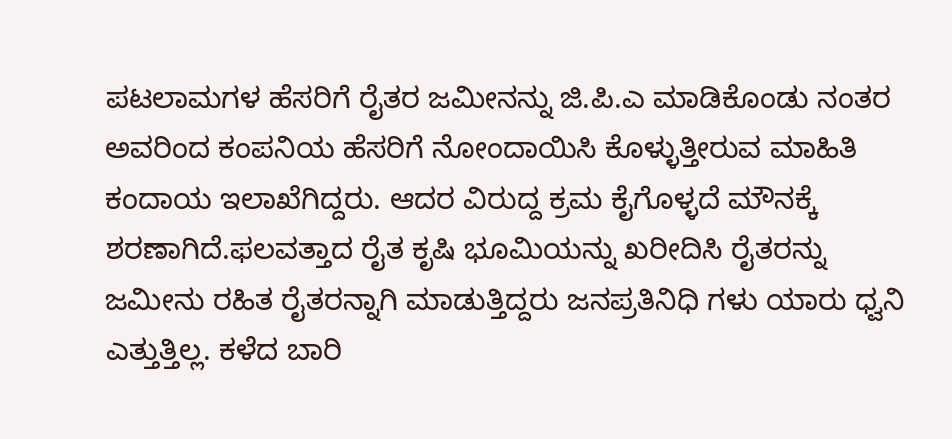ಪಟಲಾಮಗಳ ಹೆಸರಿಗೆ ರೈತರ ಜಮೀನನ್ನು ಜಿ.ಪಿ.ಎ ಮಾಡಿಕೊಂಡು ನಂತರ ಅವರಿಂದ ಕಂಪನಿಯ ಹೆಸರಿಗೆ ನೋಂದಾಯಿಸಿ ಕೊಳ್ಳುತ್ತೀರುವ ಮಾಹಿತಿ ಕಂದಾಯ ಇಲಾಖೆಗಿದ್ದರು. ಆದರ ವಿರುದ್ದ ಕ್ರಮ ಕೈಗೊಳ್ಳದೆ ಮೌನಕ್ಕೆ ಶರಣಾಗಿದೆ.ಫಲವತ್ತಾದ ರೈತ ಕೃಷಿ ಭೂಮಿಯನ್ನು ಖರೀದಿಸಿ ರೈತರನ್ನು ಜಮೀನು ರಹಿತ ರೈತರನ್ನಾಗಿ ಮಾಡುತ್ತಿದ್ದರು ಜನಪ್ರತಿನಿಧಿ ಗಳು ಯಾರು ಧ್ವನಿ ಎತ್ತುತ್ತಿಲ್ಲ. ಕಳೆದ ಬಾರಿ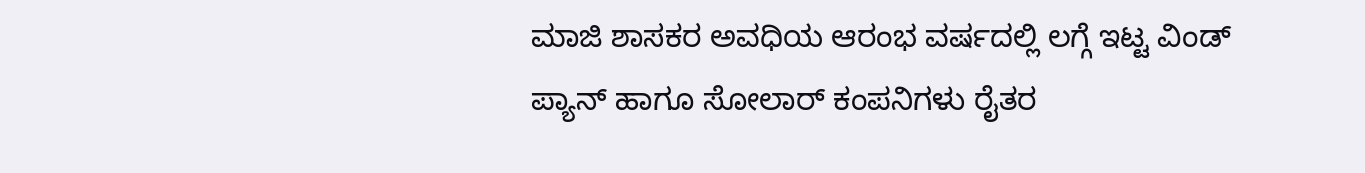ಮಾಜಿ ಶಾಸಕರ ಅವಧಿಯ ಆರಂಭ ವರ್ಷದಲ್ಲಿ ಲಗ್ಗೆ ಇಟ್ಟ ವಿಂಡ್ ಪ್ಯಾನ್ ಹಾಗೂ ಸೋಲಾರ್ ಕಂಪನಿಗಳು ರೈತರ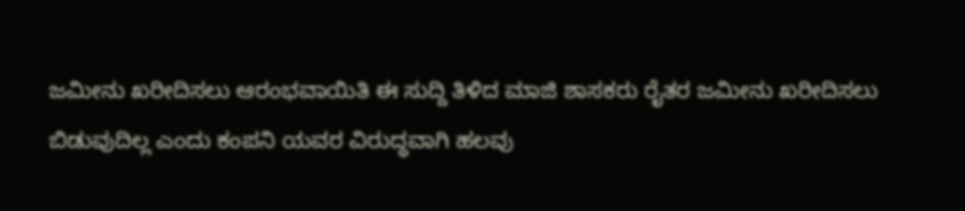ಜಮೀನು ಖರೀದಿಸಲು ಆರಂಭವಾಯಿತಿ ಈ ಸುದ್ದಿ ತಿಳಿದ ಮಾಜಿ ಶಾಸಕರು ರೈತರ ಜಮೀನು ಖರೀದಿಸಲು ಬಿಡುವುದಿಲ್ಲ ಎಂದು ಕಂಪನಿ ಯವರ ವಿರುದ್ಧವಾಗಿ ಹಲವು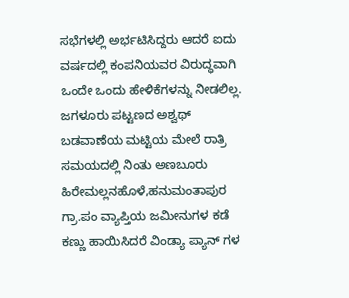ಸಭೆಗಳಲ್ಲಿ ಅರ್ಭಟಿಸಿದ್ದರು ಆದರೆ ಐದು ವರ್ಷದಲ್ಲಿ ಕಂಪನಿಯವರ ವಿರುದ್ಧವಾಗಿ ಒಂದೇ ಒಂದು ಹೇಳಿಕೆಗಳನ್ನು ನೀಡಲಿಲ್ಲ.  ಜಗಳೂರು ಪಟ್ಟಣದ ಅಶ್ವಥ್ ಬಡವಾಣೆಯ ಮಟ್ಟಿಯ ಮೇಲೆ ರಾತ್ರಿ ಸಮಯದಲ್ಲಿ ನಿಂತು ಅಣಬೂರು ಹಿರೇಮಲ್ಲನಹೊಳೆ,ಹನುಮಂತಾಪುರ ಗ್ರಾ.ಪಂ ವ್ಯಾಪ್ತಿಯ ಜಮೀನುಗಳ ಕಡೆ ಕಣ್ಣು ಹಾಯಿಸಿದರೆ ವಿಂಡ್ಯಾ ಪ್ಯಾನ್ ಗಳ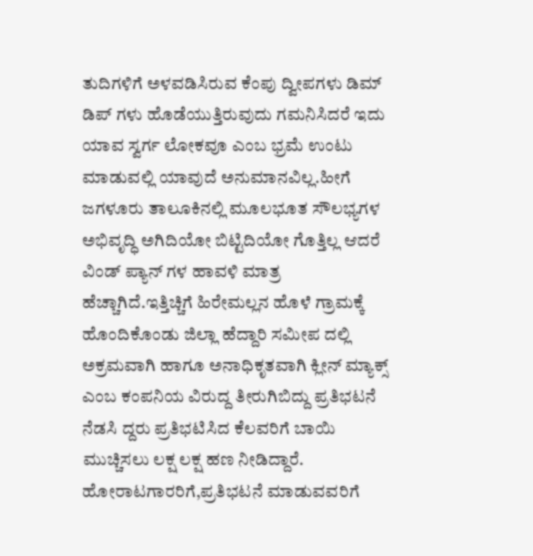ತುದಿಗಳಿಗೆ ಅಳವಡಿಸಿರುವ ಕೆಂಪು ದ್ವೀಪಗಳು ಡಿಮ್ ಡಿಪ್ ಗಳು ಹೊಡೆಯುತ್ತಿರುವುದು ಗಮನಿಸಿದರೆ ಇದು ಯಾವ ಸ್ವರ್ಗ ಲೋಕವೂ ಎಂಬ ಭ್ರಮೆ ಉಂಟು ಮಾಡುವಲ್ಲಿ ಯಾವುದೆ ಅನುಮಾನವಿಲ್ಲ‌.ಹೀಗೆ ಜಗಳೂರು ತಾಲೂಕಿನಲ್ಲಿ ಮೂಲಭೂತ ಸೌಲಭ್ಯಗಳ ಅಭಿವೃದ್ಧಿ ಅಗಿದಿಯೋ ಬಿಟ್ಟಿದಿಯೋ ಗೊತ್ತಿಲ್ಲ ಆದರೆ ವಿಂಡ್ ಪ್ಯಾನ್ ಗಳ ಹಾವಳಿ ಮಾತ್ರ ಹೆಚ್ಚಾಗಿದೆ.ಇತ್ತಿಚ್ಚಿಗೆ ಹಿರೇಮಲ್ಲನ ಹೊಳೆ ಗ್ರಾಮಕ್ಕೆ ಹೊಂದಿಕೊಂಡು ಜಿಲ್ಲಾ ಹೆದ್ದಾರಿ ಸಮೀಪ ದಲ್ಲಿ ಅಕ್ರಮವಾಗಿ ಹಾಗೂ ಅನಾಧಿಕೃತವಾಗಿ ಕ್ಲೀನ್ ಮ್ಯಾಕ್ಸ್ ಎಂಬ ಕಂಪನಿಯ ವಿರುದ್ದ ತೀರುಗಿಬಿದ್ದು ಪ್ರತಿಭಟನೆ ನೆಡಸಿ ದ್ದರು ಪ್ರತಿಭಟಿಸಿದ ಕೆಲವರಿಗೆ ಬಾಯಿ ಮುಚ್ಚಿಸಲು ಲಕ್ಷ ಲಕ್ಷ ಹಣ ನೀಡಿದ್ದಾರೆ. ಹೋರಾಟಗಾರರಿಗೆ,ಪ್ರತಿಭಟನೆ ಮಾಡುವವರಿಗೆ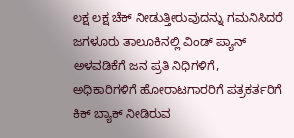ಲಕ್ಷ ಲಕ್ಷ ಚೆಕ್ ನೀಡುತ್ತೀರುವುದನ್ನು ಗಮನಿಸಿದರೆ ಜಗಳೂರು ತಾಲೂಕಿನಲ್ಲಿ ವಿಂಡ್ ಪ್ಯಾನ್ ಅಳವಡಿಕೆಗೆ ಜನ ಪ್ರತಿ ನಿಧಿಗಳಿಗೆ, ಅಧಿಕಾರಿಗಳಿಗೆ ಹೋರಾಟಗಾರರಿಗೆ ಪತ್ರಕರ್ತರಿಗೆ ಕಿಕ್ ಬ್ಯಾಕ್ ನೀಡಿರುವ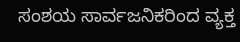ಸಂಶಯ ಸಾರ್ವಜನಿಕರಿಂದ ವ್ಯಕ್ತ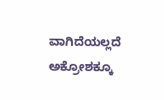ವಾಗಿದೆಯಲ್ಲದೆ ಅಕ್ರೋಶಕ್ಕೂ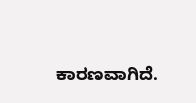ಕಾರಣವಾಗಿದೆ.